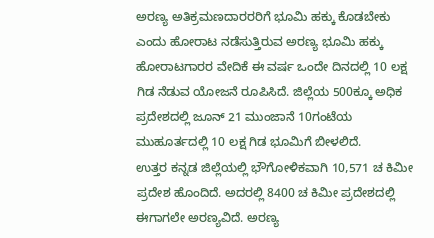ಅರಣ್ಯ ಅತಿಕ್ರಮಣದಾರರರಿಗೆ ಭೂಮಿ ಹಕ್ಕು ಕೊಡಬೇಕು ಎಂದು ಹೋರಾಟ ನಡೆಸುತ್ತಿರುವ ಅರಣ್ಯ ಭೂಮಿ ಹಕ್ಕು ಹೋರಾಟಗಾರರ ವೇದಿಕೆ ಈ ವರ್ಷ ಒಂದೇ ದಿನದಲ್ಲಿ 10 ಲಕ್ಷ ಗಿಡ ನೆಡುವ ಯೋಜನೆ ರೂಪಿಸಿದೆ. ಜಿಲ್ಲೆಯ 500ಕ್ಕೂ ಅಧಿಕ ಪ್ರದೇಶದಲ್ಲಿ ಜೂನ್ 21 ಮುಂಜಾನೆ 10ಗಂಟೆಯ ಮುಹೂರ್ತದಲ್ಲಿ 10 ಲಕ್ಷ ಗಿಡ ಭೂಮಿಗೆ ಬೀಳಲಿದೆ.
ಉತ್ತರ ಕನ್ನಡ ಜಿಲ್ಲೆಯಲ್ಲಿ ಭೌಗೋಳಿಕವಾಗಿ 10,571 ಚ ಕಿಮೀ ಪ್ರದೇಶ ಹೊಂದಿದೆ. ಅದರಲ್ಲಿ 8400 ಚ ಕಿಮೀ ಪ್ರದೇಶದಲ್ಲಿ ಈಗಾಗಲೇ ಅರಣ್ಯವಿದೆ. ಅರಣ್ಯ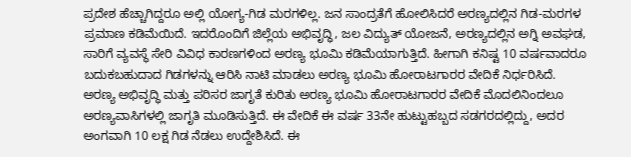ಪ್ರದೇಶ ಹೆಚ್ಚಾಗಿದ್ದರೂ ಅಲ್ಲಿ ಯೋಗ್ಯ-ಗಿಡ ಮರಗಳಿಲ್ಲ. ಜನ ಸಾಂದ್ರತೆಗೆ ಹೋಲಿಸಿದರೆ ಅರಣ್ಯದಲ್ಲಿನ ಗಿಡ-ಮರಗಳ ಪ್ರಮಾಣ ಕಡಿಮೆಯಿದೆ. ಇದರೊಂದಿಗೆ ಜಿಲ್ಲೆಯ ಅಭಿವೃದ್ಧಿ, ಜಲ ವಿದ್ಯುತ್ ಯೋಜನೆ, ಅರಣ್ಯದಲ್ಲಿನ ಅಗ್ನಿ ಅವಘಡ, ಸಾರಿಗೆ ವ್ಯವಸ್ಥೆ ಸೇರಿ ವಿವಿಧ ಕಾರಣಗಳಿಂದ ಅರಣ್ಯ ಭೂಮಿ ಕಡಿಮೆಯಾಗುತ್ತಿದೆ. ಹೀಗಾಗಿ ಕನಿಷ್ಟ 10 ವರ್ಷವಾದರೂ ಬದುಕಬಹುದಾದ ಗಿಡಗಳನ್ನು ಆರಿಸಿ ನಾಟಿ ಮಾಡಲು ಅರಣ್ಯ ಭೂಮಿ ಹೋರಾಟಗಾರರ ವೇದಿಕೆ ನಿರ್ಧರಿಸಿದೆ.
ಅರಣ್ಯ ಅಭಿವೃದ್ಧಿ ಮತ್ತು ಪರಿಸರ ಜಾಗೃತೆ ಕುರಿತು ಅರಣ್ಯ ಭೂಮಿ ಹೋರಾಟಗಾರರ ವೇದಿಕೆ ಮೊದಲಿನಿಂದಲೂ ಅರಣ್ಯವಾಸಿಗಳಲ್ಲಿ ಜಾಗೃತಿ ಮೂಡಿಸುತ್ತಿದೆ. ಈ ವೇದಿಕೆ ಈ ವರ್ಷ 33ನೇ ಹುಟ್ಟುಹಬ್ಬದ ಸಡಗರದಲ್ಲಿದ್ದು, ಅದರ ಅಂಗವಾಗಿ 10 ಲಕ್ಷ ಗಿಡ ನೆಡಲು ಉದ್ದೇಶಿಸಿದೆ. ಈ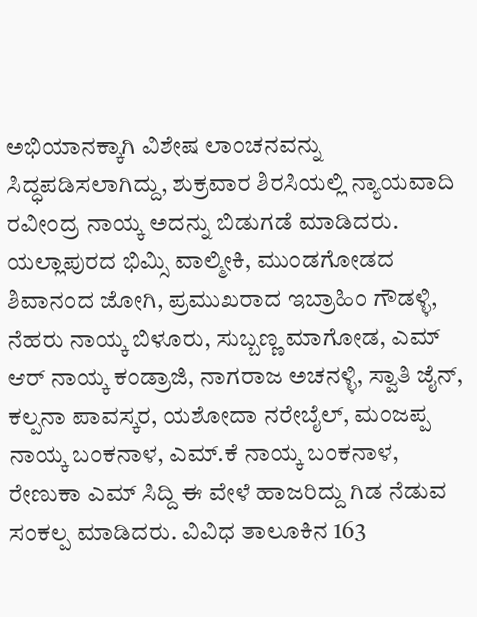ಅಭಿಯಾನಕ್ಕಾಗಿ ವಿಶೇಷ ಲಾಂಚನವನ್ನು ಸಿದ್ಧಪಡಿಸಲಾಗಿದ್ದು, ಶುಕ್ರವಾರ ಶಿರಸಿಯಲ್ಲಿ ನ್ಯಾಯವಾದಿ ರವೀಂದ್ರ ನಾಯ್ಕ ಅದನ್ನು ಬಿಡುಗಡೆ ಮಾಡಿದರು.
ಯಲ್ಲಾಪುರದ ಭಿಮ್ಸಿ ವಾಲ್ಮೀಕಿ, ಮುಂಡಗೋಡದ ಶಿವಾನಂದ ಜೋಗಿ, ಪ್ರಮುಖರಾದ ಇಬ್ರಾಹಿಂ ಗೌಡಳ್ಳಿ, ನೆಹರು ನಾಯ್ಕ ಬಿಳೂರು, ಸುಬ್ಬಣ್ಣ ಮಾಗೋಡ, ಎಮ್ ಆರ್ ನಾಯ್ಕ ಕಂಡ್ರಾಜಿ, ನಾಗರಾಜ ಅಚನಳ್ಳಿ, ಸ್ವಾತಿ ಜೈನ್, ಕಲ್ಪನಾ ಪಾವಸ್ಕರ, ಯಶೋದಾ ನರೇಬೈಲ್, ಮಂಜಪ್ಪ ನಾಯ್ಕ ಬಂಕನಾಳ, ಎಮ್.ಕೆ ನಾಯ್ಕ ಬಂಕನಾಳ, ರೇಣುಕಾ ಎಮ್ ಸಿದ್ದಿ ಈ ವೇಳೆ ಹಾಜರಿದ್ದು ಗಿಡ ನೆಡುವ ಸಂಕಲ್ಪ ಮಾಡಿದರು. ವಿವಿಧ ತಾಲೂಕಿನ 163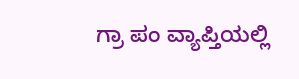ಗ್ರಾ ಪಂ ವ್ಯಾಪ್ತಿಯಲ್ಲಿ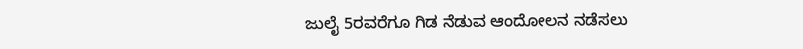ಜುಲೈ 5ರವರೆಗೂ ಗಿಡ ನೆಡುವ ಆಂದೋಲನ ನಡೆಸಲು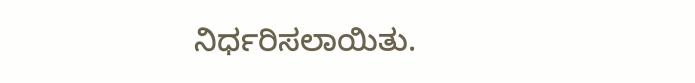ನಿರ್ಧರಿಸಲಾಯಿತು.